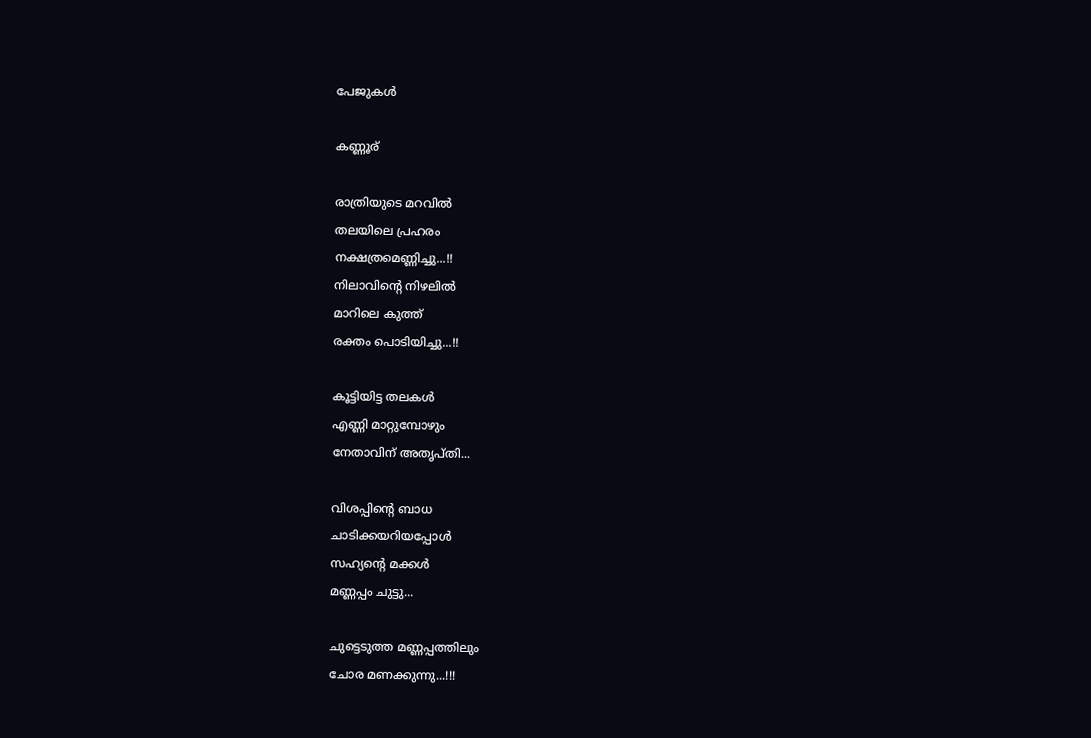പേജുകള്‍‌

കണ്ണൂര്

രാത്രിയുടെ മറവില്‍
തലയിലെ പ്രഹരം
നക്ഷത്രമെണ്ണിച്ചു...!!
നിലാവിന്റെ നിഴലില്‍
മാറിലെ കുത്ത്
രക്തം പൊടിയിച്ചു...!!

കൂട്ടിയിട്ട തലകള്‍
എണ്ണി മാറ്റുമ്പോഴും
നേതാവിന് അതൃപ്തി...

വിശപ്പിന്റെ ബാധ
ചാടിക്കയറിയപ്പോള്‍
സഹ്യന്റെ മക്കള്‍
മണ്ണപ്പം ചുട്ടു...

ചുട്ടെടുത്ത മണ്ണപ്പത്തിലും
ചോര മണക്കുന്നു...!!!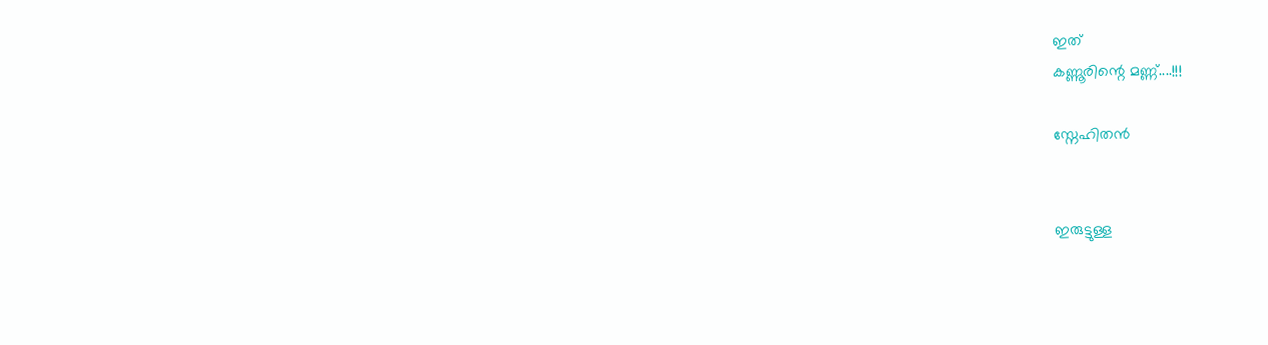ഇത്
കണ്ണൂരിന്റെ മണ്ണ്....!!!

സ്നേഹിതന്‍


ഇരുട്ടുള്ള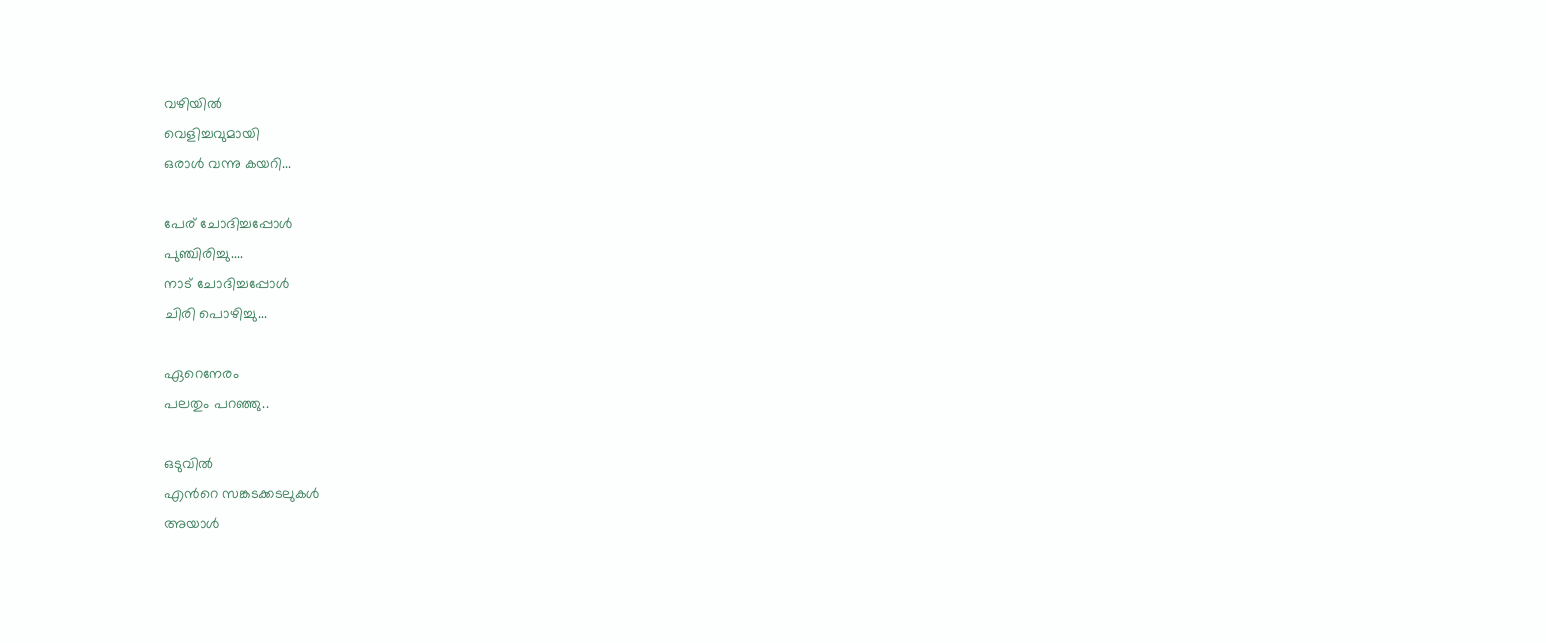വഴിയില്‍
വെളിച്ചവുമായി
ഒരാള്‍ വന്നു കയറി...

പേര് ചോദിച്ചപ്പോള്‍
പുഞ്ചിരിച്ചു....
നാട് ചോദിച്ചപ്പോള്‍
ചിരി പൊഴിച്ചു...

ഏറെനേരം
പലതും പറഞ്ഞു..

ഒടുവില്‍
എന്‍റെ സങ്കടക്കടലുകള്‍
അയാള്‍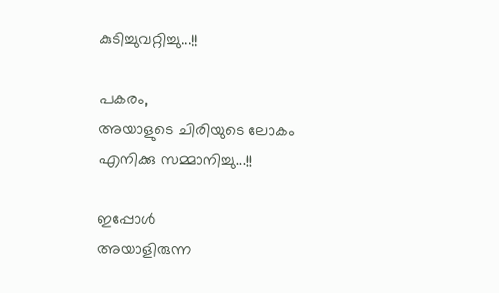കുടിച്ചുവറ്റിച്ചു...!!

പകരം,
അയാളുടെ ചിരിയുടെ ലോകം
എനിക്കു സമ്മാനിച്ചു...!!

ഇപ്പോള്‍
അയാളിരുന്ന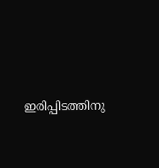ഇരിപ്പിടത്തിനു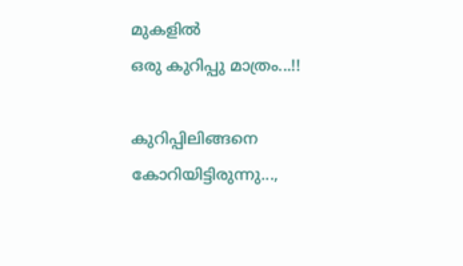മുകളില്‍
ഒരു കുറിപ്പു മാത്രം...!!

കുറിപ്പിലിങ്ങനെ
കോറിയിട്ടിരുന്നു...,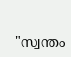"സ്വന്തം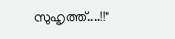സുഹൃത്ത്....!!"